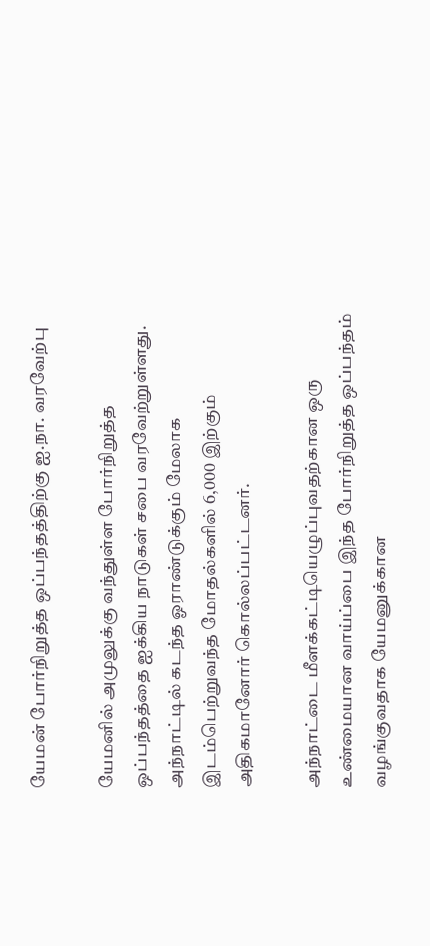யேமன் போர்நிறுத்த ஒப்பந்தத்திற்கு ஐ.நா. வரவேற்பு

யேமனில் அமுலுக்கு வந்துள்ள போர்நிறுத்த ஒப்பந்தத்தை ஐக்கிய நாடுகள் சபை வரவேற்றுள்ளது. அந்நாட்டில் கடந்த ஓராண்டுக்கும் மேலாக இடம்பெற்றுவந்த மோதல்களில் 6,000 இற்கும் அதிகமானோர் கொல்லப்பட்டனர்.

அந்நாட்டை மீளக்கட்டியெழுப்புவதற்கான ஒரு உண்மையான வாய்ப்பை இந்த போர்நிறுத்த ஒப்பந்தம் வழங்குவதாக யேமனுக்கான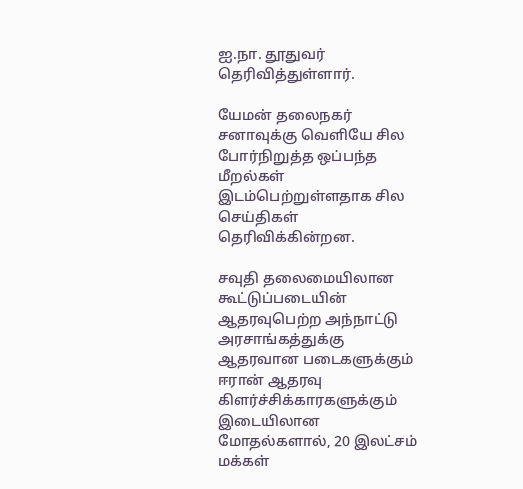ஐ.நா. தூதுவர் தெரிவித்துள்ளார்.

யேமன் தலைநகர் சனாவுக்கு வெளியே சில போர்நிறுத்த ஒப்பந்த மீறல்கள் இடம்பெற்றுள்ளதாக சில செய்திகள் தெரிவிக்கின்றன.

சவுதி தலைமையிலான கூட்டுப்படையின் ஆதரவுபெற்ற அந்நாட்டு அரசாங்கத்துக்கு ஆதரவான படைகளுக்கும் ஈரான் ஆதரவு கிளர்ச்சிக்காரகளுக்கும் இடையிலான மோதல்களால், 20 இலட்சம் மக்கள்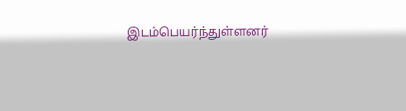இடம்பெயர்ந்துள்ளனர்